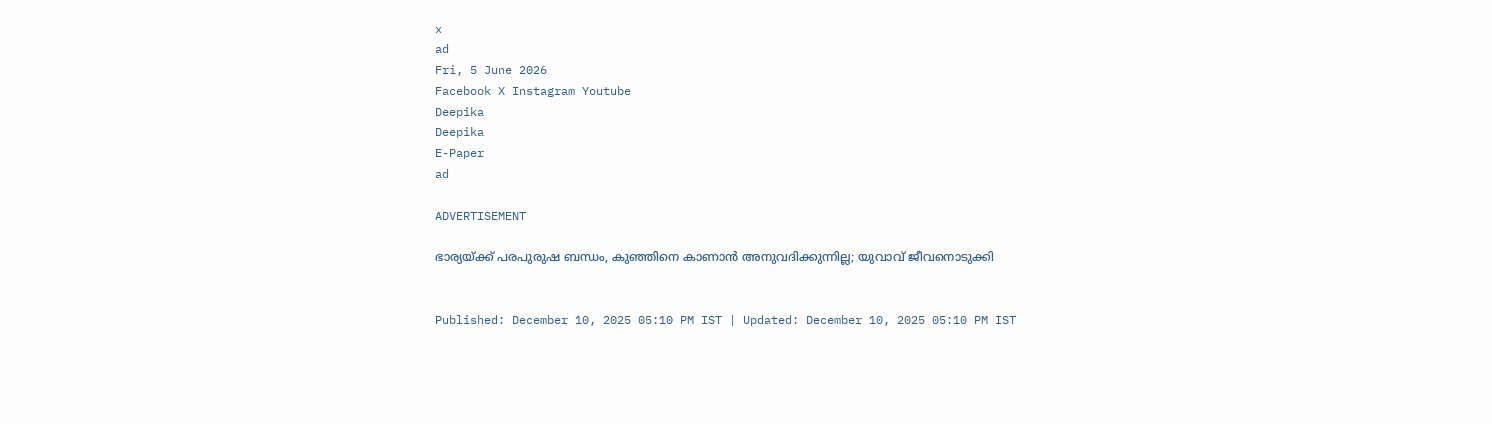x
ad
Fri, 5 June 2026
Facebook X Instagram Youtube
Deepika
Deepika
E-Paper
ad

ADVERTISEMENT

ഭാര്യയ്ക്ക് പരപുരുഷ ബന്ധം, കുഞ്ഞിനെ കാണാൻ അനുവദിക്കുന്നില്ല; യുവാവ് ജീവനൊടുക്കി


Published: December 10, 2025 05:10 PM IST | Updated: December 10, 2025 05:10 PM IST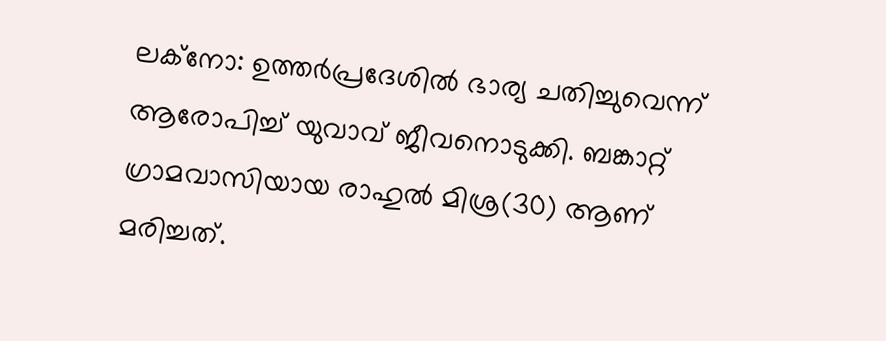ലക്നോ: ഉത്തർപ്രദേശിൽ ഭാര്യ ചതിച്ചുവെന്ന് ആരോപിച്ച് യുവാവ് ജീവനൊടുക്കി. ബങ്കാറ്റ് ഗ്രാമവാസിയായ രാഹുൽ മിശ്ര(30) ആണ് മരിച്ചത്.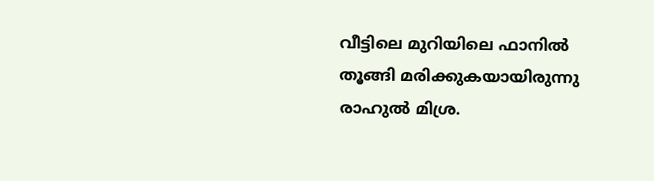വീട്ടിലെ മുറിയിലെ ഫാനിൽ തൂങ്ങി മരിക്കുകയായിരുന്നു രാഹുൽ മിശ്ര.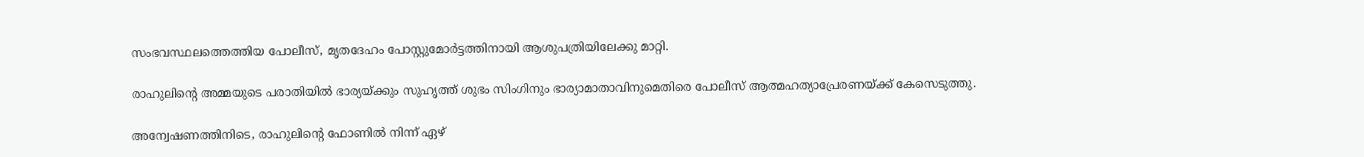സംഭവസ്ഥലത്തെത്തിയ പോലീസ്, മൃതദേഹം പോസ്റ്റുമോർട്ടത്തിനായി ആശുപത്രിയിലേക്കു മാറ്റി.

രാഹുലിന്‍റെ അമ്മയുടെ പരാതിയിൽ ഭാര്യയ്ക്കും സുഹൃത്ത് ശുഭം സിംഗിനും ഭാര്യാമാതാവിനുമെതിരെ പോലീസ് ആത്മഹത്യാപ്രേരണയ്ക്ക് കേസെടുത്തു.

അന്വേഷണത്തിനിടെ, രാഹുലിന്‍റെ ഫോണിൽ നിന്ന് ഏഴ്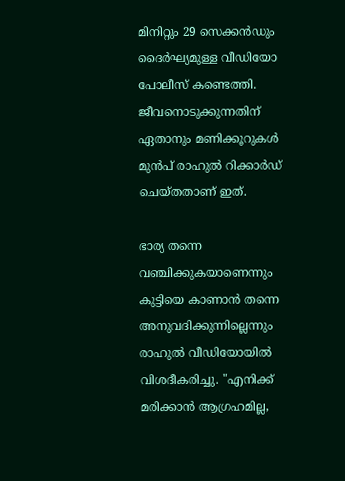മിനിറ്റും 29 സെക്കൻഡും ദൈർഘ്യമുള്ള വീഡിയോ പോലീസ് കണ്ടെത്തി. ജീവനൊടുക്കുന്നതിന് ഏതാനും മണിക്കൂറുകൾ മുൻപ് രാഹുൽ റിക്കാർഡ് ചെയ്തതാണ് ഇത്.

ഭാര്യ തന്നെ വഞ്ചിക്കുകയാണെന്നും കുട്ടിയെ കാണാൻ തന്നെ അനുവദിക്കുന്നില്ലെന്നും രാഹുൽ വീഡിയോയിൽ വിശദീകരിച്ചു. "എനിക്ക് മരിക്കാൻ ആഗ്രഹമില്ല,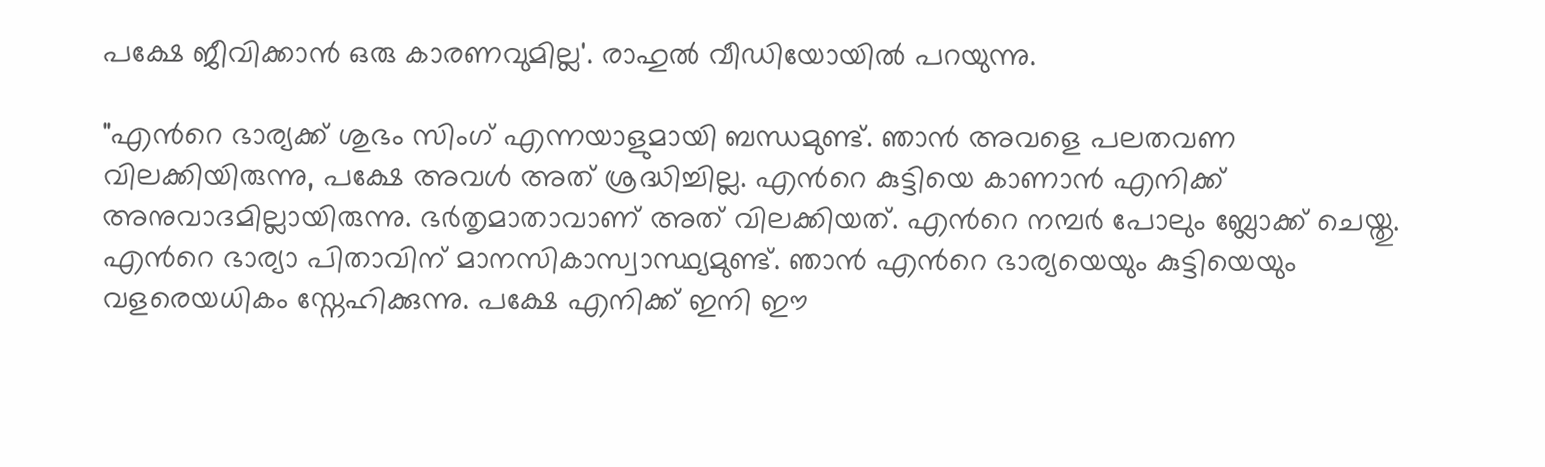പക്ഷേ ജീവിക്കാൻ ഒരു കാരണവുമില്ല'. രാഹുൽ വീഡിയോയിൽ പറയുന്നു.

"എന്‍റെ ഭാര്യക്ക് ശുഭം സിംഗ് എന്നയാളുമായി ബന്ധമുണ്ട്. ഞാൻ അവളെ പലതവണ വിലക്കിയിരുന്നു, പക്ഷേ അവൾ അത് ശ്രദ്ധിച്ചില്ല. എന്‍റെ കുട്ടിയെ കാണാൻ എനിക്ക് അനുവാദമില്ലായിരുന്നു. ഭർതൃമാതാവാണ് അത് വിലക്കിയത്. എന്‍റെ നമ്പർ പോലും ബ്ലോക്ക് ചെയ്തു. എന്‍റെ ഭാര്യാ പിതാവിന് മാനസികാസ്വാസ്ഥ്യമുണ്ട്. ഞാൻ എന്‍റെ ഭാര്യയെയും കുട്ടിയെയും വളരെയധികം സ്നേഹിക്കുന്നു. പക്ഷേ എനിക്ക് ഇനി ഈ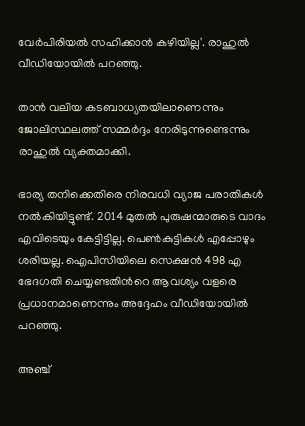വേർപിരിയൽ സഹിക്കാൻ കഴിയില്ല'. രാഹുൽ വീഡിയോയിൽ പറഞ്ഞു.

താൻ വലിയ കടബാധ്യതയിലാണെന്നും ജോലിസ്ഥലത്ത് സമ്മർദ്ദം നേരിടുന്നുണ്ടെന്നും രാഹുൽ വ്യക്തമാക്കി.

ഭാര്യ തനിക്കെതിരെ നിരവധി വ്യാജ പരാതികൾ നൽകിയിട്ടുണ്ട്. 2014 മുതൽ പുരുഷന്മാരുടെ വാദം എവിടെയും കേട്ടിട്ടില്ല. പെൺകുട്ടികൾ എപ്പോഴും ശരിയല്ല. ഐപിസിയിലെ സെക്ഷൻ 498 എ ഭേദഗതി ചെയ്യണ്ടതിന്‍റെ ആവശ്യം വളരെ പ്രധാനമാണെന്നും അദ്ദേഹം വീഡിയോയിൽ പറഞ്ഞു.

അഞ്ച്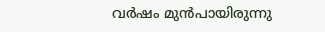വർഷം മുൻപായിരുന്നു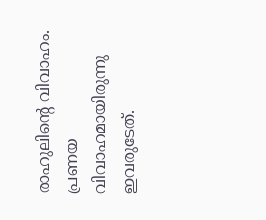രാഹുലിന്‍റെ വിവാഹം. പ്രണയ വിവാഹമായിരുന്നു ഇവരുടേത്.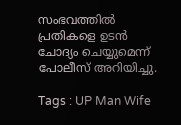സംഭവത്തിൽ പ്രതികളെ ഉടൻ ചോദ്യം ചെയ്യുമെന്ന് പോലീസ് അറിയിച്ചു.

Tags : UP Man Wife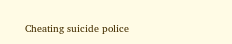Cheating suicide police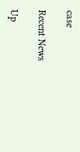case

Recent News

Up